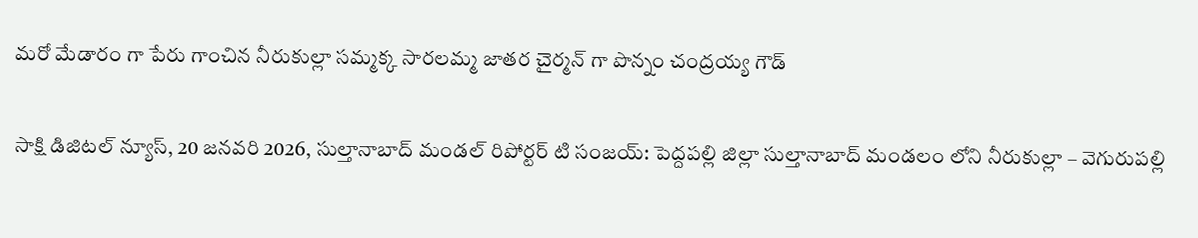మరో మేడారం గా పేరు గాంచిన నీరుకుల్లా సమ్మక్క సారలమ్మ జాతర చైర్మన్ గా పొన్నం చంద్రయ్య గౌడ్

సాక్షి డిజిటల్ న్యూస్, 20 జనవరి 2026, సుల్తానాబాద్ మండల్ రిపోర్టర్ టి సంజయ్: పెద్దపల్లి జిల్లా సుల్తానాబాద్ మండలం లోని నీరుకుల్లా – వెగురుపల్లి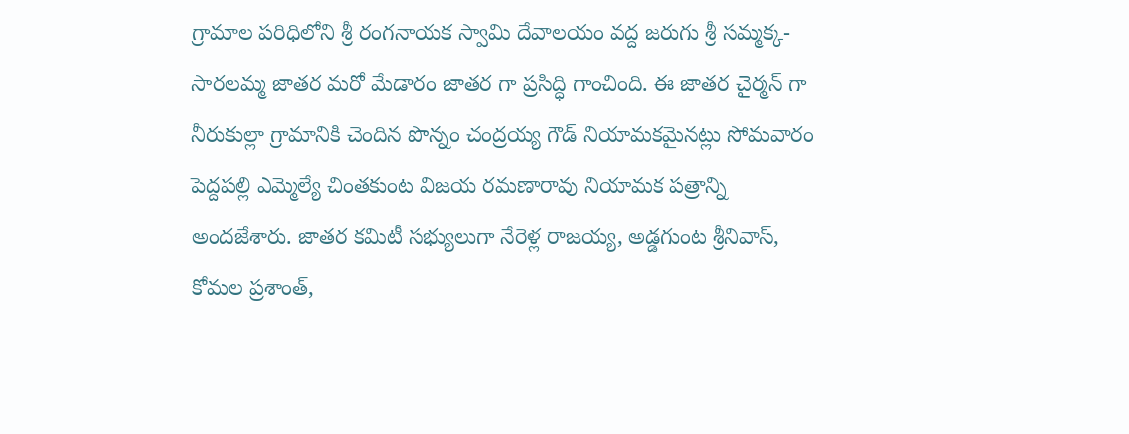గ్రామాల పరిధిలోని శ్రీ రంగనాయక స్వామి దేవాలయం వద్ద జరుగు శ్రీ సమ్మక్క-సారలమ్మ జాతర మరో మేడారం జాతర గా ప్రసిద్ధి గాంచింది. ఈ జాతర చైర్మన్ గా నీరుకుల్లా గ్రామానికి చెందిన పొన్నం చంద్రయ్య గౌడ్ నియామకమైనట్లు సోమవారం పెద్దపల్లి ఎమ్మెల్యే చింతకుంట విజయ రమణారావు నియామక పత్రాన్ని అందజేశారు. జాతర కమిటీ సభ్యులుగా నేరెళ్ల రాజయ్య, అడ్డగుంట శ్రీనివాస్, కోమల ప్రశాంత్,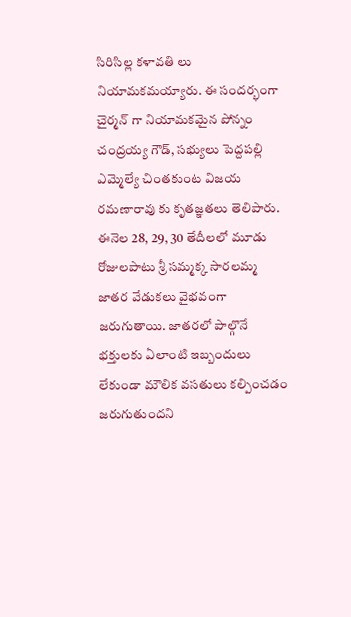సిరిసిల్ల కళావతి లు నియామకమయ్యారు. ఈ సందర్భంగా చైర్మన్ గా నియామకమైన పోన్నం చంద్రయ్య గౌడ్, సభ్యులు పెద్దపల్లి ఎమ్మెల్యే చింతకుంట విజయ రమణారావు కు కృతజ్ఞతలు తెలిపారు. ఈనెల 28, 29, 30 తేదీలలో మూడు రోజులపాటు శ్రీ సమ్మక్క సారలమ్మ జాతర వేడుకలు వైభవంగా జరుగుతాయి. జాతరలో పాల్గొనే భక్తులకు ఏలాంటి ఇబ్బందులు లేకుండా మౌలిక వసతులు కల్పించడం జరుగుతుందని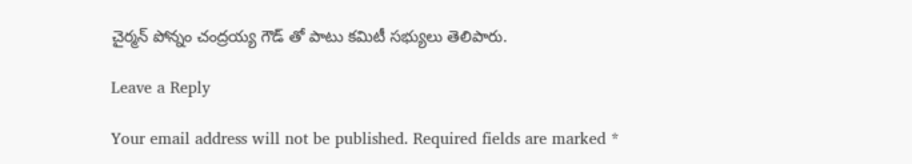చైర్మన్ పోన్నం చంద్రయ్య గౌడ్ తో పాటు కమిటీ సభ్యులు తెలిపారు.

Leave a Reply

Your email address will not be published. Required fields are marked *